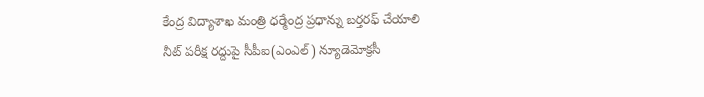కేంద్ర విద్యాశాఖ మంత్రి ధర్మేంద్ర ప్రధాన్ను బర్తరఫ్ చేయాలి
నీట్ పరీక్ష రద్దుపై సీపీఐ(ఎంఎల్) న్యూడెమోక్రసీ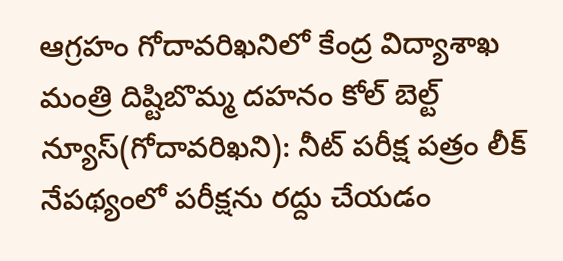ఆగ్రహం గోదావరిఖనిలో కేంద్ర విద్యాశాఖ మంత్రి దిష్టిబొమ్మ దహనం కోల్ బెల్ట్ న్యూస్(గోదావరిఖని): నీట్ పరీక్ష పత్రం లీక్ నేపథ్యంలో పరీక్షను రద్దు చేయడం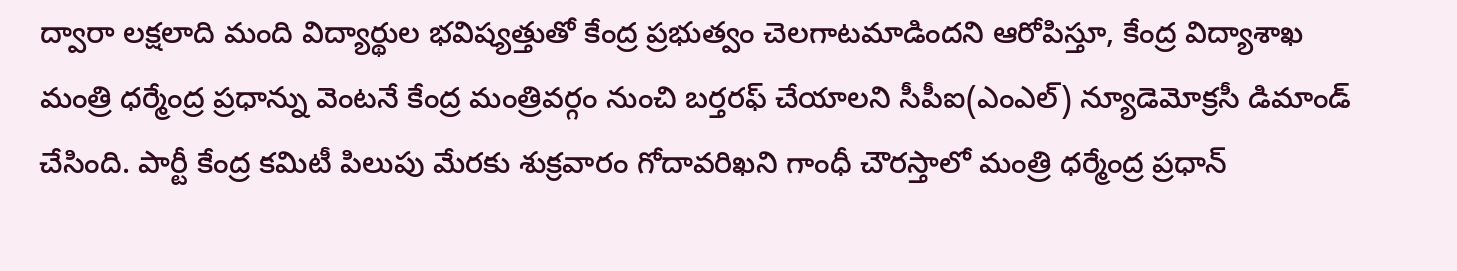ద్వారా లక్షలాది మంది విద్యార్థుల భవిష్యత్తుతో కేంద్ర ప్రభుత్వం చెలగాటమాడిందని ఆరోపిస్తూ, కేంద్ర విద్యాశాఖ మంత్రి ధర్మేంద్ర ప్రధాన్ను వెంటనే కేంద్ర మంత్రివర్గం నుంచి బర్తరఫ్ చేయాలని సీపీఐ(ఎంఎల్) న్యూడెమోక్రసీ డిమాండ్ చేసింది. పార్టీ కేంద్ర కమిటీ పిలుపు మేరకు శుక్రవారం గోదావరిఖని గాంధీ చౌరస్తాలో మంత్రి ధర్మేంద్ర ప్రధాన్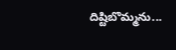దిష్టిబొమ్మను...